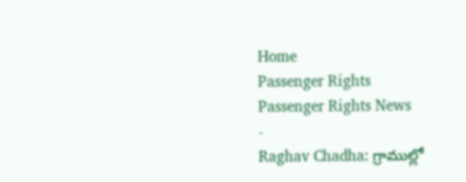Home
Passenger Rights
Passenger Rights News
-
Raghav Chadha: గ్రాముల్లో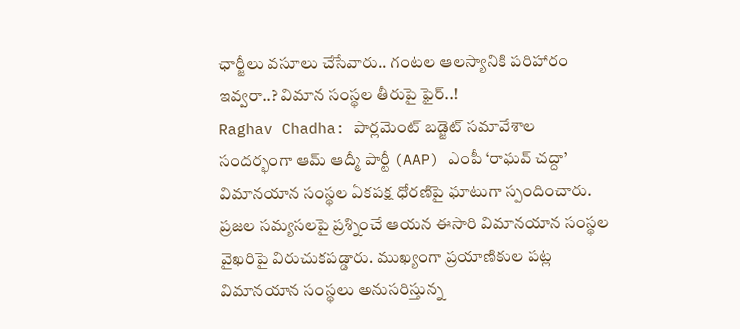ఛార్జీలు వసూలు చేసేవారు.. గంటల ఆలస్యానికి పరిహారం ఇవ్వరా..? విమాన సంస్థల తీరుపై ఫైర్..!
Raghav Chadha: పార్లమెంట్ బడ్జెట్ సమావేశాల సందర్భంగా ఆమ్ ఆద్మీ పార్టీ (AAP) ఎంపీ ‘రాఘవ్ చద్దా’ విమానయాన సంస్థల ఏకపక్ష ధోరణిపై ఘాటుగా స్పందించారు. ప్రజల సమ్యసలపై ప్రశ్నించే ఆయన ఈసారి విమానయాన సంస్థల వైఖరిపై విరుచుకపడ్డారు. ముఖ్యంగా ప్రయాణికుల పట్ల విమానయాన సంస్థలు అనుసరిస్తున్న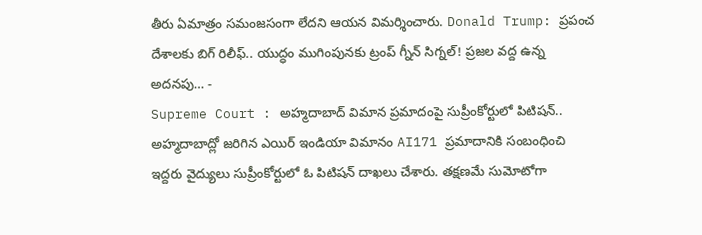తీరు ఏమాత్రం సమంజసంగా లేదని ఆయన విమర్శించారు. Donald Trump: ప్రపంచ దేశాలకు బిగ్ రిలీఫ్.. యుద్ధం ముగింపునకు ట్రంప్ గ్నీన్ సిగ్నల్! ప్రజల వద్ద ఉన్న అదనపు… -
Supreme Court : అహ్మదాబాద్ విమాన ప్రమాదంపై సుప్రీంకోర్టులో పిటిషన్..
అహ్మదాబాద్లో జరిగిన ఎయిర్ ఇండియా విమానం AI171 ప్రమాదానికి సంబంధించి ఇద్దరు వైద్యులు సుప్రీంకోర్టులో ఓ పిటిషన్ దాఖలు చేశారు. తక్షణమే సుమోటోగా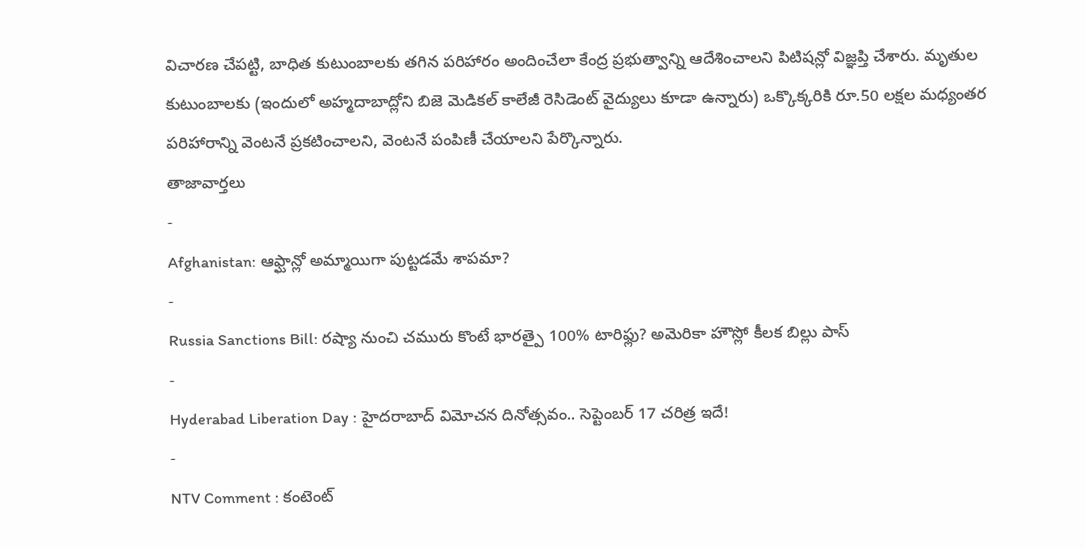విచారణ చేపట్టి, బాధిత కుటుంబాలకు తగిన పరిహారం అందించేలా కేంద్ర ప్రభుత్వాన్ని ఆదేశించాలని పిటిషన్లో విజ్ఞప్తి చేశారు. మృతుల కుటుంబాలకు (ఇందులో అహ్మదాబాద్లోని బిజె మెడికల్ కాలేజీ రెసిడెంట్ వైద్యులు కూడా ఉన్నారు) ఒక్కొక్కరికి రూ.50 లక్షల మధ్యంతర పరిహారాన్ని వెంటనే ప్రకటించాలని, వెంటనే పంపిణీ చేయాలని పేర్కొన్నారు.
తాజావార్తలు
-
Afghanistan: ఆఫ్ఘాన్లో అమ్మాయిగా పుట్టడమే శాపమా?
-
Russia Sanctions Bill: రష్యా నుంచి చమురు కొంటే భారత్పై 100% టారిఫ్లు? అమెరికా హౌస్లో కీలక బిల్లు పాస్
-
Hyderabad Liberation Day : హైదరాబాద్ విమోచన దినోత్సవం.. సెప్టెంబర్ 17 చరిత్ర ఇదే!
-
NTV Comment : కంటెంట్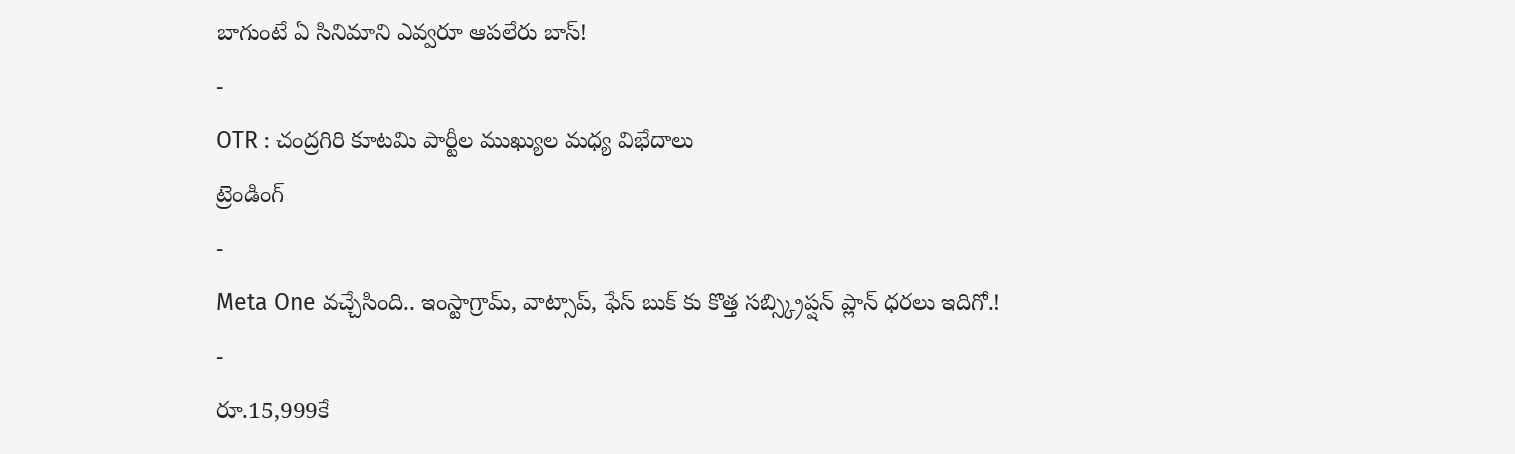బాగుంటే ఏ సినిమాని ఎవ్వరూ ఆపలేరు బాస్!
-
OTR : చంద్రగిరి కూటమి పార్టీల ముఖ్యుల మధ్య విభేదాలు
ట్రెండింగ్
-
Meta One వచ్చేసింది.. ఇంస్టాగ్రామ్, వాట్సాప్, ఫేస్ బుక్ కు కొత్త సబ్స్క్రిప్షన్ ప్లాన్ ధరలు ఇదిగో.!
-
రూ.15,999కే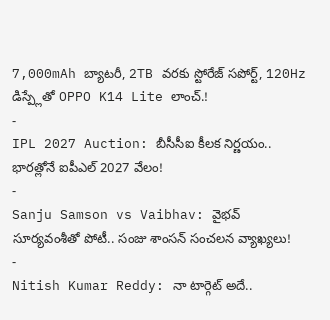7,000mAh బ్యాటరీ, 2TB వరకు స్టోరేజ్ సపోర్ట్, 120Hz డిస్ప్లేతో OPPO K14 Lite లాంచ్.!
-
IPL 2027 Auction: బీసీసీఐ కీలక నిర్ణయం.. భారత్లోనే ఐపీఎల్ 2027 వేలం!
-
Sanju Samson vs Vaibhav: వైభవ్ సూర్యవంశీతో పోటీ.. సంజు శాంసన్ సంచలన వ్యాఖ్యలు!
-
Nitish Kumar Reddy: నా టార్గెట్ అదే..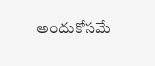అందుకోసమే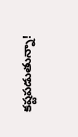కష్టపడుతున్నా!